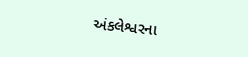અંકલેશ્વરના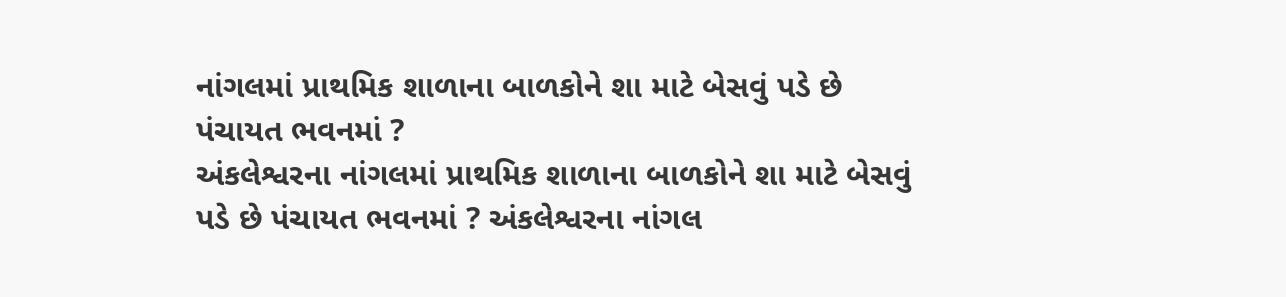નાંગલમાં પ્રાથમિક શાળાના બાળકોને શા માટે બેસવું પડે છે પંચાયત ભવનમાં ?
અંકલેશ્વરના નાંગલમાં પ્રાથમિક શાળાના બાળકોને શા માટે બેસવું પડે છે પંચાયત ભવનમાં ? અંકલેશ્વરના નાંગલ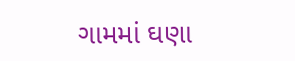ગામમાં ઘણા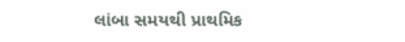લાંબા સમયથી પ્રાથમિક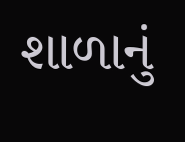શાળાનું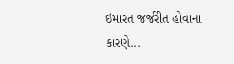ઇમારત જર્જરીત હોવાના કારણે...